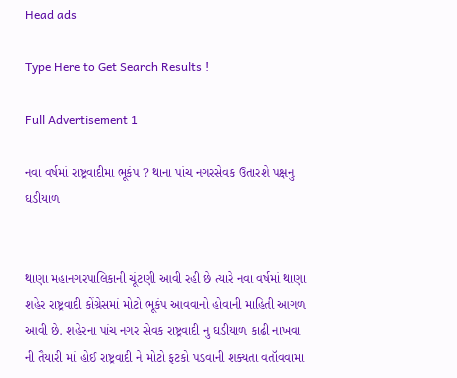Head ads

Type Here to Get Search Results !

Full Advertisement 1

નવા વર્ષમાં રાષ્ટ્રવાદીમા ભૂકંપ ? થાના પાંચ નગરસેવક ઉતારશે પક્ષનુ ઘડીયાળ


થાણા મહાનગરપાલિકાની ચૂંટણી આવી રહી છે ત્યારે નવા વર્ષમાં થાણા શહેર રાષ્ટ્રવાદી કોંગ્રેસમાં મોટો ભૂકંપ આવવાનો હોવાની માહિતી આગળ આવી છે. શહેરના પાંચ નગર સેવક રાષ્ટ્રવાદી નુ ઘડીયાળ કાઢી નાખવા ની તૈયારી માં હોઈ રાષ્ટ્રવાદી ને મોટો ફટકો પડવાની શક્યતા વતૉવવામા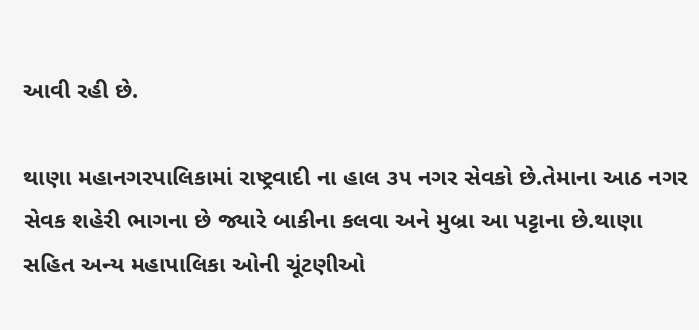આવી રહી છે.

થાણા મહાનગરપાલિકામાં રાષ્ટ્રવાદી ના હાલ ૩૫ નગર સેવકો છે.તેમાના આઠ નગર સેવક શહેરી ભાગના છે જ્યારે બાકીના કલવા અને મુબ્રા આ પટ્ટાના છે.થાણા સહિત અન્ય મહાપાલિકા ઓની ચૂંટણીઓ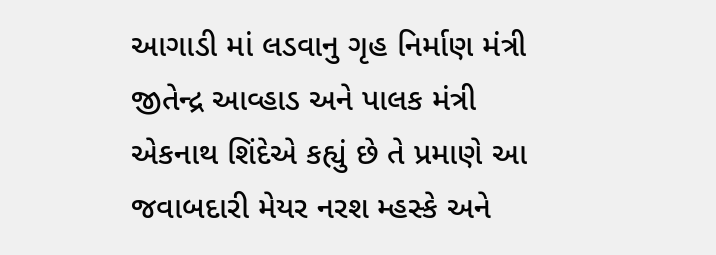આગાડી માં લડવાનુ ગૃહ નિર્માણ મંત્રી જીતેન્દ્ર આવ્હાડ અને પાલક મંત્રી એકનાથ શિંદેએ કહ્યું છે તે પ્રમાણે આ જવાબદારી મેયર નરશ મ્હસ્કે અને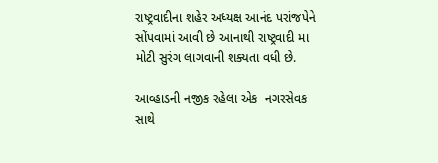રાષ્ટ્રવાદીના શહેર અધ્યક્ષ આનંદ પરાંજપેને સોંપવામાં આવી છે આનાથી રાષ્ટ્રવાદી મા મોટી સુરંગ લાગવાની શક્યતા વધી છે.

આવ્હાડની નજીક રહેલા એક  નગરસેવક સાથે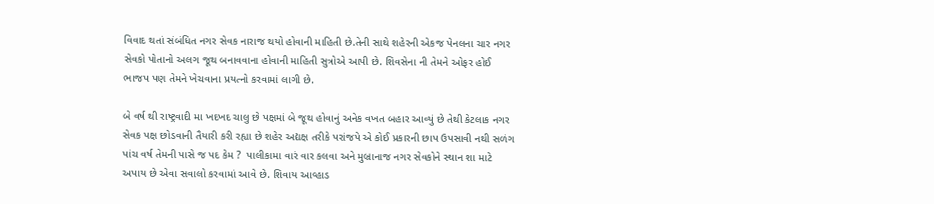વિવાદ થતાં સંબંધિત નગર સેવક નારાજ થયો હોવાની માહિતી છે.તેની સાથે શહેરની એકજ પેનલના ચાર નગર સેવકો પોતાનો અલગ જૂથ બનાવવાના હોવાની માહિતી સુત્રોએ આપી છે. શિવસેના ની તેમને ઓફર હોઈ ભાજપ પણ તેમને ખેચવાના પ્રયત્નો કરવામાં લાગી છે.

બે વર્ષ થી રાષ્ટ્રવાદી મા ખદખદ ચાલુ છે પક્ષમાં બે જૂથ હોવાનું અનેક વખત બહાર આવ્યું છે તેથી કેટલાક નગર સેવક પક્ષ છોડવાની તૈયારી કરી રહ્યા છે શહેર અદ્યક્ષ તરીકે પરાંજપે એ કોઈ પ્રકારની છાપ ઉપસાવી નથી સળંગ પાંચ વર્ષ તેમની પાસે જ પદ કેમ ?  પાલીકામા વારં વાર કલવા અને મુબ્રાનાજ નગર સેવકોને સ્થાન શા માટે અપાય છે એવા સવાલો કરવામાં આવે છે. શિવાય આવ્હાડ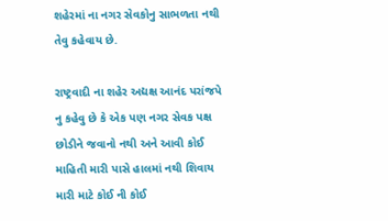શહેરમાં ના નગર સેવકોનુ સાભળતા નથી તેવુ કહેવાય છે.

રાષ્ટ્રવાદી ના શહેર અદ્યક્ષ આનંદ પરાંજપે નુ કહેવુ છે કે એક પણ નગર સેવક પક્ષ છોડીને જવાનો નથી અને આવી કોઈ માહિતી મારી પાસે હાલમાં નથી શિવાય મારી માટે કોઈ ની કોઈ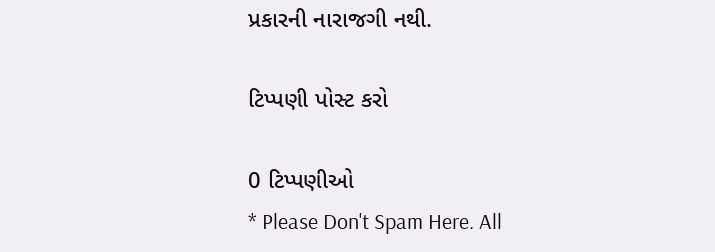પ્રકારની નારાજગી નથી.

ટિપ્પણી પોસ્ટ કરો

0 ટિપ્પણીઓ
* Please Don't Spam Here. All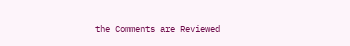the Comments are Reviewed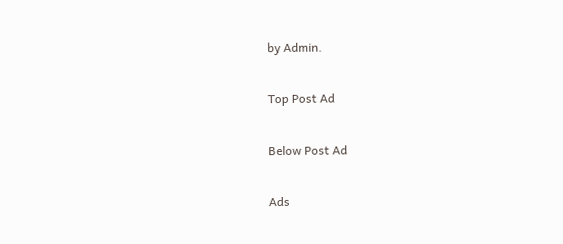by Admin.

Top Post Ad

Below Post Ad

Ads